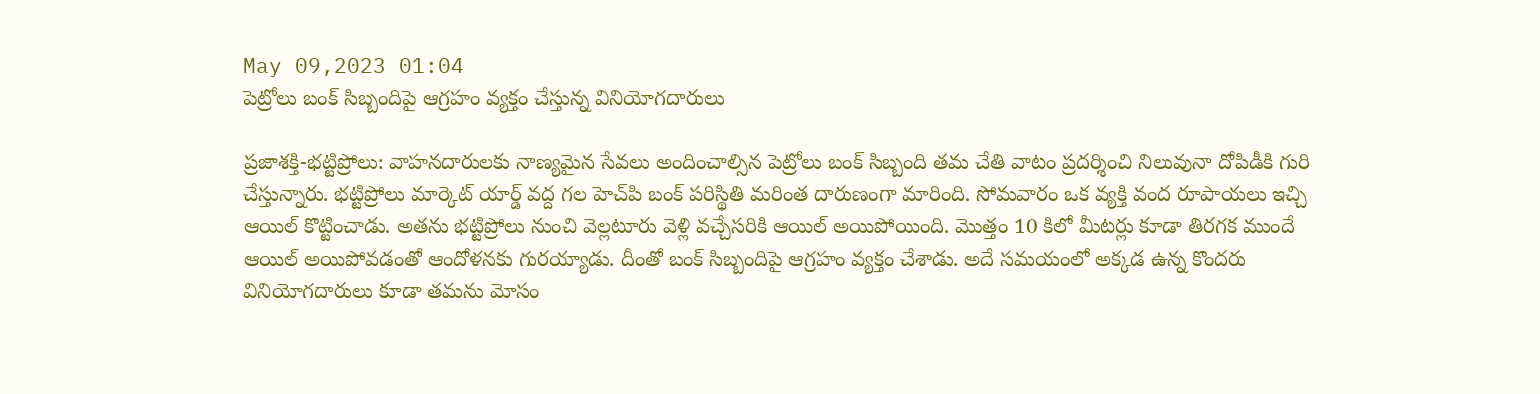May 09,2023 01:04
పెట్రోలు బంక్‌ సిబ్బందిపై ఆగ్రహం వ్యక్తం చేస్తున్న వినియోగదారులు

ప్రజాశక్తి-భట్టిప్రోలు: వాహనదారులకు నాణ్యమైన సేవలు అందించాల్సిన పెట్రోలు బంక్‌ సిబ్బంది తమ చేతి వాటం ప్రదర్శించి నిలువునా దోపిడీకి గురి చేస్తున్నారు. భట్టిప్రోలు మార్కెట్‌ యార్డ్‌ వద్ద గల హెచ్‌పి బంక్‌ పరిస్థితి మరింత దారుణంగా మారింది. సోమవారం ఒక వ్యక్తి వంద రూపాయలు ఇచ్చి ఆయిల్‌ కొట్టించాడు. అతను భట్టిప్రోలు నుంచి వెల్లటూరు వెళ్లి వచ్చేసరికి ఆయిల్‌ అయిపోయింది. మొత్తం 10 కిలో మీటర్లు కూడా తిరగక ముందే ఆయిల్‌ అయిపోవడంతో ఆందోళనకు గురయ్యాడు. దీంతో బంక్‌ సిబ్బందిపై ఆగ్రహం వ్యక్తం చేశాడు. అదే సమయంలో అక్కడ ఉన్న కొందరు వినియోగదారులు కూడా తమను మోసం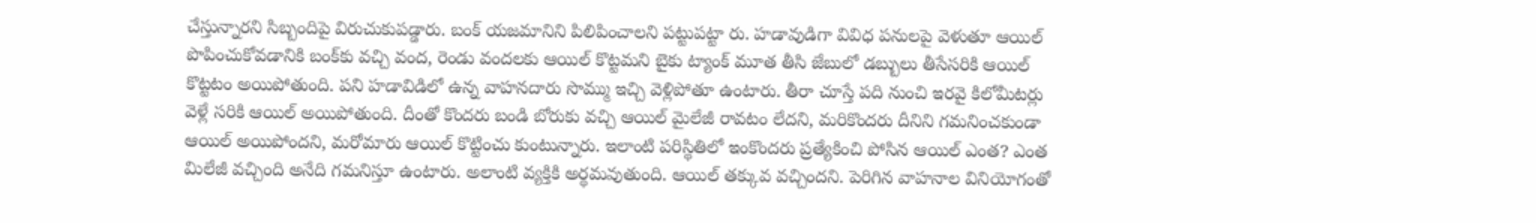చేస్తున్నారని సిబ్బందిపై విరుచుకుపడ్డారు. బంక్‌ యజమానిని పిలిపించాలని పట్టుపట్టా రు. హడావుడిగా వివిధ పనులపై వెళుతూ ఆయిల్‌ పొపించుకోవడానికి బంక్‌కు వచ్చి వంద, రెండు వందలకు ఆయిల్‌ కొట్టమని బైకు ట్యాంక్‌ మూత తీసి జేబులో డబ్బులు తీసేసరికి ఆయిల్‌ కొట్టటం అయిపోతుంది. పని హడావిడిలో ఉన్న వాహనదారు సొమ్ము ఇచ్చి వెళ్లిపోతూ ఉంటారు. తీరా చూస్తే పది నుంచి ఇరవై కిలోమీటర్లు వెళ్లే సరికి ఆయిల్‌ అయిపోతుంది. దీంతో కొందరు బండి బోరుకు వచ్చి ఆయిల్‌ మైలేజీ రావటం లేదని, మరికొందరు దీనిని గమనించకుండా ఆయిల్‌ అయిపోందని, మరోమారు ఆయిల్‌ కొట్టించు కుంటున్నారు. ఇలాంటి పరిస్థితిలో ఇంకొందరు ప్రత్యేకించి పోసిన ఆయిల్‌ ఎంత? ఎంత మిలేజీ వచ్చింది అనేది గమనిస్తూ ఉంటారు. అలాంటి వ్యక్తికి అర్థమవుతుంది. ఆయిల్‌ తక్కువ వచ్చిందని. పెరిగిన వాహనాల వినియోగంతో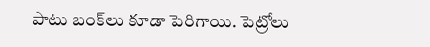పాటు బంక్‌లు కూడా పెరిగాయి. పెట్రోలు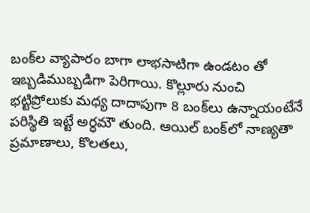బంక్‌ల వ్యాపారం బాగా లాభసాటిగా ఉండటం తో ఇబ్బడిముబ్బడిగా పెరిగాయి. కొల్లూరు నుంచి భట్టిప్రోలుకు మధ్య దాదాపుగా 8 బంక్‌లు ఉన్నాయంటేనే పరిస్థితి ఇట్టే అర్ధమౌ తుంది. ఆయిల్‌ బంక్‌లో నాణ్యతా ప్రమాణాలు, కొలతలు,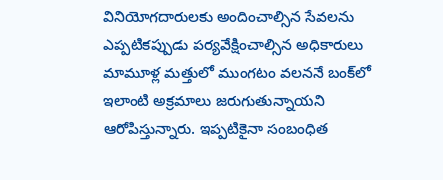వినియోగదారులకు అందించాల్సిన సేవలను ఎప్పటికప్పుడు పర్యవేక్షించాల్సిన అధికారులు మామూళ్ల మత్తులో ముంగటం వలననే బంక్‌లో ఇలాంటి అక్రమాలు జరుగుతున్నాయని ఆరోపిస్తున్నారు. ఇప్పటికైనా సంబంధిత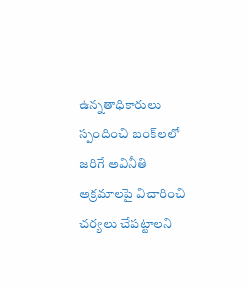ఉన్నతాధికారులు స్పందించి బంక్‌లలో జరిగే అవినీతి అక్రమాలపై విచారించి చర్యలు చేపట్టాలని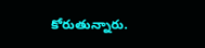కోరుతున్నారు.